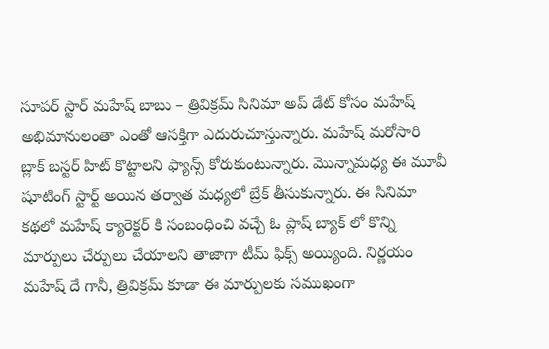సూపర్ స్టార్ మహేష్ బాబు – త్రివిక్రమ్ సినిమా అప్ డేట్ కోసం మహేష్ అభిమానులంతా ఎంతో ఆసక్తిగా ఎదురుచూస్తున్నారు. మహేష్ మరోసారి బ్లాక్ బస్టర్ హిట్ కొట్టాలని ఫ్యాన్స్ కోరుకుంటున్నారు. మొన్నామధ్య ఈ మూవీ షూటింగ్ స్టార్ట్ అయిన తర్వాత మధ్యలో బ్రేక్ తీసుకున్నారు. ఈ సినిమా కథలో మహేష్ క్యారెక్టర్ కి సంబంధించి వచ్చే ఓ ప్లాష్ బ్యాక్ లో కొన్ని మార్పులు చేర్పులు చేయాలని తాజాగా టీమ్ ఫిక్స్ అయ్యింది. నిర్ణయం మహేష్ దే గానీ, త్రివిక్రమ్ కూడా ఈ మార్పులకు సముఖంగా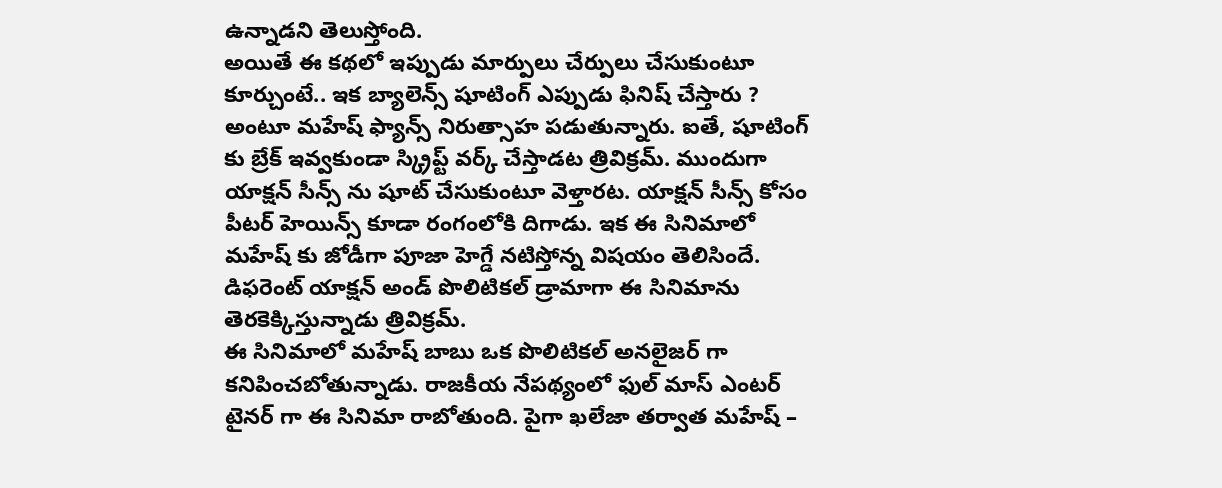ఉన్నాడని తెలుస్తోంది.
అయితే ఈ కథలో ఇప్పుడు మార్పులు చేర్పులు చేసుకుంటూ కూర్చుంటే.. ఇక బ్యాలెన్స్ షూటింగ్ ఎప్పుడు ఫినిష్ చేస్తారు ? అంటూ మహేష్ ఫ్యాన్స్ నిరుత్సాహ పడుతున్నారు. ఐతే, షూటింగ్ కు బ్రేక్ ఇవ్వకుండా స్క్రిప్ట్ వర్క్ చేస్తాడట త్రివిక్రమ్. ముందుగా యాక్షన్ సీన్స్ ను షూట్ చేసుకుంటూ వెళ్తారట. యాక్షన్ సీన్స్ కోసం పీటర్ హెయిన్స్ కూడా రంగంలోకి దిగాడు. ఇక ఈ సినిమాలో మహేష్ కు జోడీగా పూజా హెగ్డే నటిస్తోన్న విషయం తెలిసిందే. డిఫరెంట్ యాక్షన్ అండ్ పొలిటికల్ డ్రామాగా ఈ సినిమాను తెరకెక్కిస్తున్నాడు త్రివిక్రమ్.
ఈ సినిమాలో మహేష్ బాబు ఒక పొలిటికల్ అనలైజర్ గా కనిపించబోతున్నాడు. రాజకీయ నేపథ్యంలో ఫుల్ మాస్ ఎంటర్ టైనర్ గా ఈ సినిమా రాబోతుంది. పైగా ఖలేజా తర్వాత మహేష్ –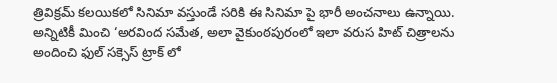త్రివిక్రమ్ కలయికలో సినిమా వస్తుండే సరికి ఈ సినిమా పై భారీ అంచనాలు ఉన్నాయి. అన్నిటికీ మించి ‘అరవింద సమేత, అలా వైకుంఠపురంలో ఇలా వరుస హిట్ చిత్రాలను అందించి ఫుల్ సక్సెస్ ట్రాక్ లో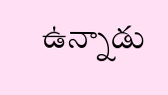ఉన్నాడు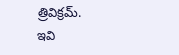త్రివిక్రమ్.
ఇవి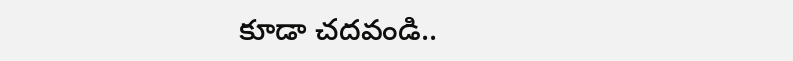కూడా చదవండి..